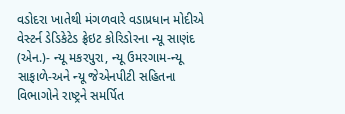વડોદરા ખાતેથી મંગળવારે વડાપ્રધાન મોદીએ વેસ્ટર્ન ડેડિકેટેડ ફ્રેઇટ કોરિડોરના ન્યૂ સાણંદ (એન.)- ન્યૂ મકરપુરા, ન્યૂ ઉમરગામ-ન્યૂ સાફાળે-અને ન્યૂ જેએનપીટી સહિતના વિભાગોને રાષ્ટ્રને સમર્પિત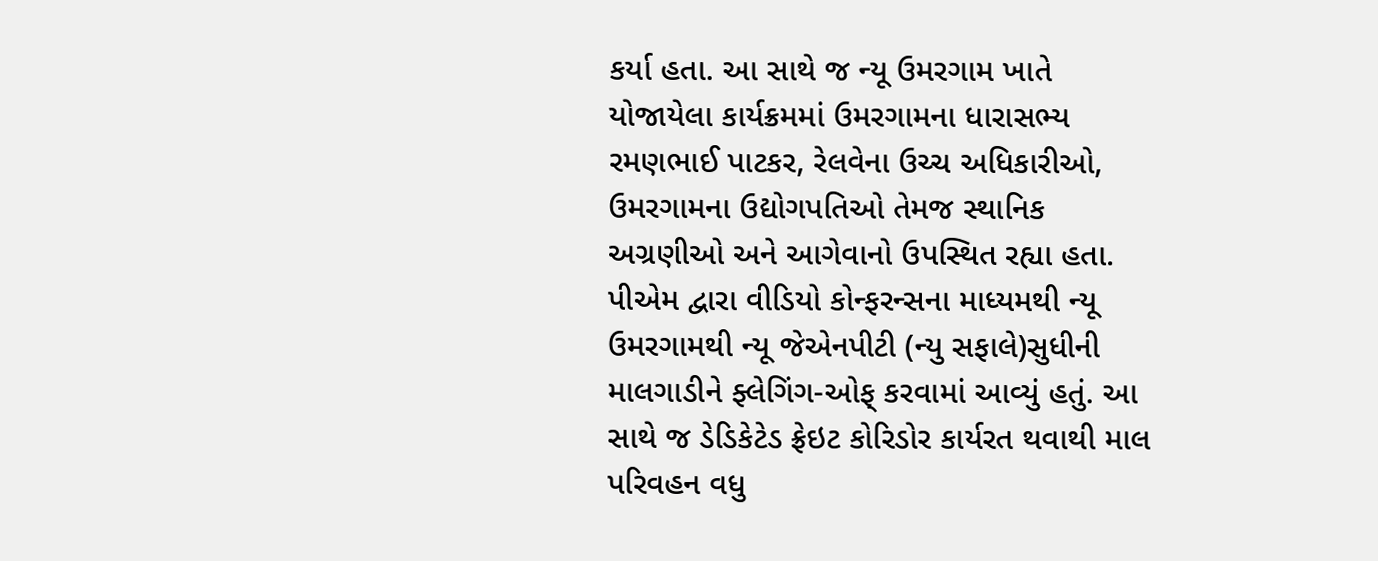કર્યા હતા. આ સાથે જ ન્યૂ ઉમરગામ ખાતે યોજાયેલા કાર્યક્રમમાં ઉમરગામના ધારાસભ્ય રમણભાઈ પાટકર, રેલવેના ઉચ્ચ અધિકારીઓ, ઉમરગામના ઉદ્યોગપતિઓ તેમજ સ્થાનિક અગ્રણીઓ અને આગેવાનો ઉપસ્થિત રહ્યા હતા.
પીએમ દ્વારા વીડિયો કોન્ફરન્સના માધ્યમથી ન્યૂ ઉમરગામથી ન્યૂ જેએનપીટી (ન્યુ સફાલે)સુધીની માલગાડીને ફ્લેગિંગ-ઓફ્ કરવામાં આવ્યું હતું. આ સાથે જ ડેડિકેટેડ ફ્રેઇટ કોરિડોર કાર્યરત થવાથી માલ પરિવહન વધુ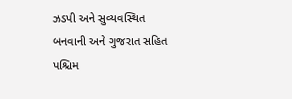ઝડપી અને સુવ્યવસ્થિત બનવાની અને ગુજરાત સહિત પશ્ચિમ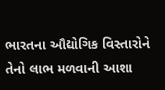ભારતના ઔદ્યોગિક વિસ્તારોને તેનો લાભ મળવાની આશા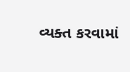વ્યક્ત કરવામાં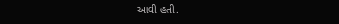આવી હતી.